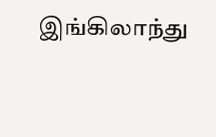இங்கிலாந்து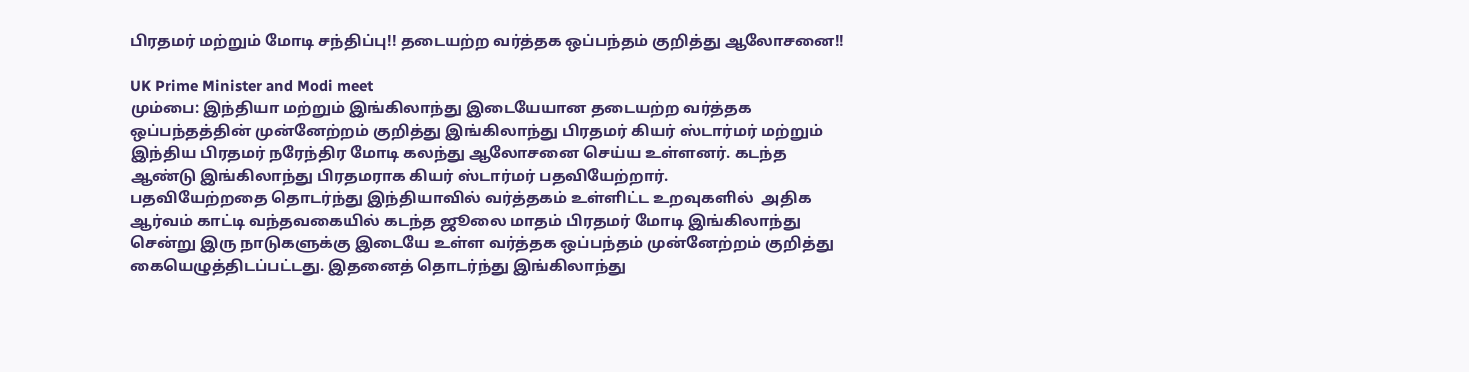பிரதமர் மற்றும் மோடி சந்திப்பு!! தடையற்ற வர்த்தக ஒப்பந்தம் குறித்து ஆலோசனை!!

UK Prime Minister and Modi meet
மும்பை: இந்தியா மற்றும் இங்கிலாந்து இடையேயான தடையற்ற வர்த்தக ஒப்பந்தத்தின் முன்னேற்றம் குறித்து இங்கிலாந்து பிரதமர் கியர் ஸ்டார்மர் மற்றும் இந்திய பிரதமர் நரேந்திர மோடி கலந்து ஆலோசனை செய்ய உள்ளனர். கடந்த ஆண்டு இங்கிலாந்து பிரதமராக கியர் ஸ்டார்மர் பதவியேற்றார்.
பதவியேற்றதை தொடர்ந்து இந்தியாவில் வர்த்தகம் உள்ளிட்ட உறவுகளில்  அதிக ஆர்வம் காட்டி வந்தவகையில் கடந்த ஜூலை மாதம் பிரதமர் மோடி இங்கிலாந்து சென்று இரு நாடுகளுக்கு இடையே உள்ள வர்த்தக ஒப்பந்தம் முன்னேற்றம் குறித்து கையெழுத்திடப்பட்டது. இதனைத் தொடர்ந்து இங்கிலாந்து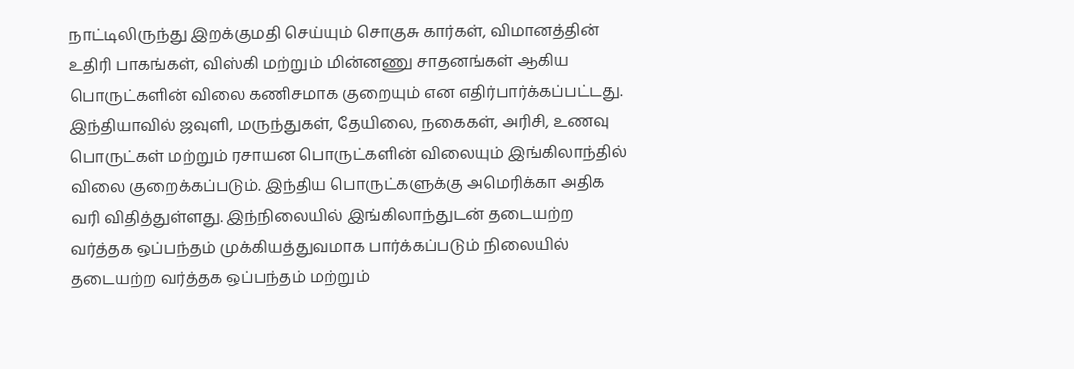நாட்டிலிருந்து இறக்குமதி செய்யும் சொகுசு கார்கள், விமானத்தின் உதிரி பாகங்கள், விஸ்கி மற்றும் மின்னணு சாதனங்கள் ஆகிய பொருட்களின் விலை கணிசமாக குறையும் என எதிர்பார்க்கப்பட்டது.
இந்தியாவில் ஜவுளி, மருந்துகள், தேயிலை, நகைகள், அரிசி, உணவு பொருட்கள் மற்றும் ரசாயன பொருட்களின் விலையும் இங்கிலாந்தில் விலை குறைக்கப்படும். இந்திய பொருட்களுக்கு அமெரிக்கா அதிக வரி விதித்துள்ளது. இந்நிலையில் இங்கிலாந்துடன் தடையற்ற வர்த்தக ஒப்பந்தம் முக்கியத்துவமாக பார்க்கப்படும் நிலையில் தடையற்ற வர்த்தக ஒப்பந்தம் மற்றும்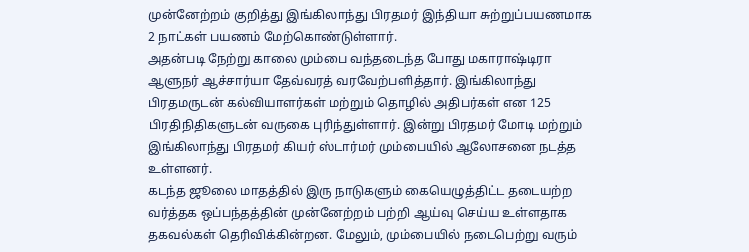முன்னேற்றம் குறித்து இங்கிலாந்து பிரதமர் இந்தியா சுற்றுப்பயணமாக 2 நாட்கள் பயணம் மேற்கொண்டுள்ளார்.
அதன்படி நேற்று காலை மும்பை வந்தடைந்த போது மகாராஷ்டிரா ஆளுநர் ஆச்சார்யா தேவ்வரத் வரவேற்பளித்தார். இங்கிலாந்து பிரதமருடன் கல்வியாளர்கள் மற்றும் தொழில் அதிபர்கள் என 125 பிரதிநிதிகளுடன் வருகை புரிந்துள்ளார். இன்று பிரதமர் மோடி மற்றும் இங்கிலாந்து பிரதமர் கியர் ஸ்டார்மர் மும்பையில் ஆலோசனை நடத்த உள்ளனர்.
கடந்த ஜூலை மாதத்தில் இரு நாடுகளும் கையெழுத்திட்ட தடையற்ற வர்த்தக ஒப்பந்தத்தின் முன்னேற்றம் பற்றி ஆய்வு செய்ய உள்ளதாக தகவல்கள் தெரிவிக்கின்றன. மேலும், மும்பையில் நடைபெற்று வரும்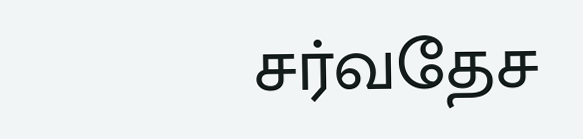சர்வதேச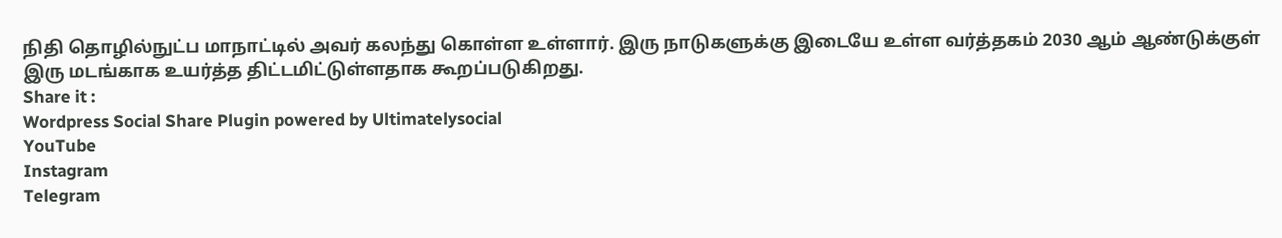நிதி தொழில்நுட்ப மாநாட்டில் அவர் கலந்து கொள்ள உள்ளார். இரு நாடுகளுக்கு இடையே உள்ள வர்த்தகம் 2030 ஆம் ஆண்டுக்குள் இரு மடங்காக உயர்த்த திட்டமிட்டுள்ளதாக கூறப்படுகிறது.
Share it :
Wordpress Social Share Plugin powered by Ultimatelysocial
YouTube
Instagram
Telegram